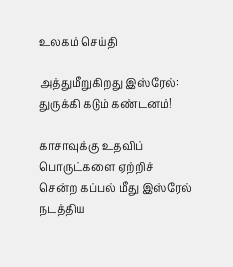உலகம் செய்தி

அத்துமீறுகிறது இஸ்ரேல்: துருக்கி கடும் கண்டனம்!

காசாவுக்கு உதவிப் பொருட்களை ஏற்றிச் சென்ற கப்பல் மீது இஸ்ரேல் நடத்திய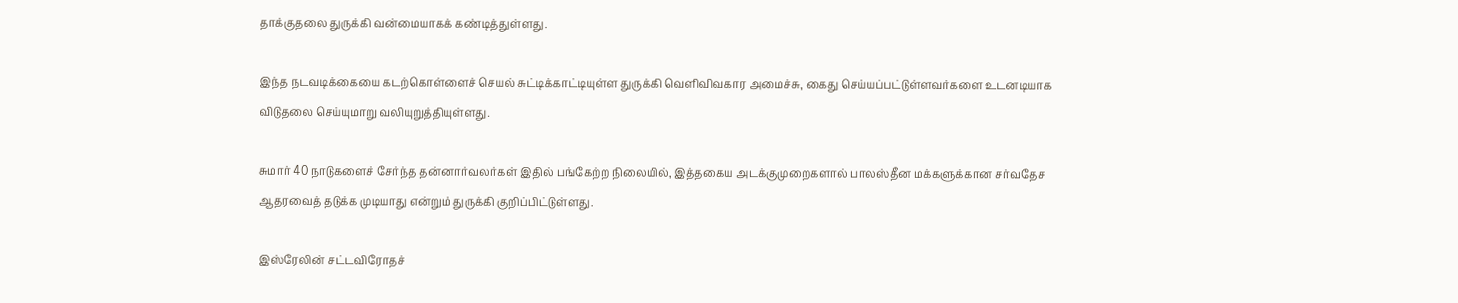தாக்குதலை துருக்கி வன்மையாகக் கண்டித்துள்ளது.

இந்த நடவடிக்கையை கடற்கொள்ளைச் செயல் சுட்டிக்காட்டியுள்ள துருக்கி வெளிவிவகார அமைச்சு, கைது செய்யப்பட்டுள்ளவர்களை உடனடியாக விடுதலை செய்யுமாறு வலியுறுத்தியுள்ளது.

சுமார் 40 நாடுகளைச் சேர்ந்த தன்னார்வலர்கள் இதில் பங்கேற்ற நிலையில், இத்தகைய அடக்குமுறைகளால் பாலஸ்தீன மக்களுக்கான சர்வதேச ஆதரவைத் தடுக்க முடியாது என்றும் துருக்கி குறிப்பிட்டுள்ளது.

இஸ்ரேலின் சட்டவிரோதச்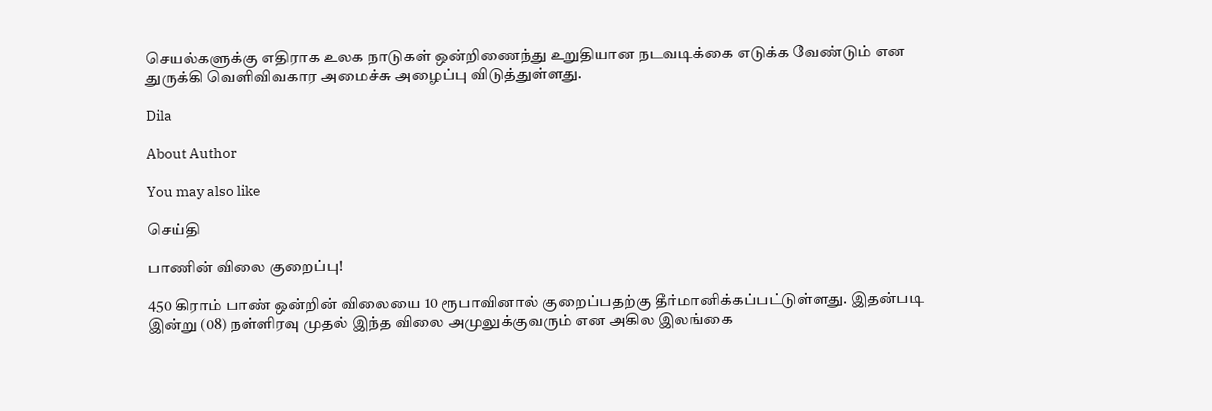செயல்களுக்கு எதிராக உலக நாடுகள் ஒன்றிணைந்து உறுதியான நடவடிக்கை எடுக்க வேண்டும் என துருக்கி வெளிவிவகார அமைச்சு அழைப்பு விடுத்துள்ளது.

Dila

About Author

You may also like

செய்தி

பாணின் விலை குறைப்பு!

450 கிராம் பாண் ஒன்றின் விலையை 10 ரூபாவினால் குறைப்பதற்கு தீர்மானிக்கப்பட்டுள்ளது. இதன்படி   இன்று (08) நள்ளிரவு முதல் இந்த விலை அமுலுக்குவரும் என அகில இலங்கை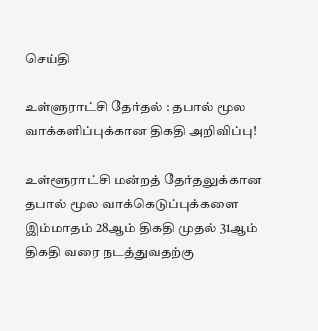செய்தி

உள்ளுராட்சி தேர்தல் : தபால் மூல வாக்களிப்புக்கான திகதி அறிவிப்பு!

உள்ளூராட்சி மன்றத் தேர்தலுக்கான தபால் மூல வாக்கெடுப்புக்களை இம்மாதம் 28ஆம் திகதி முதல் 31ஆம் திகதி வரை நடத்துவதற்கு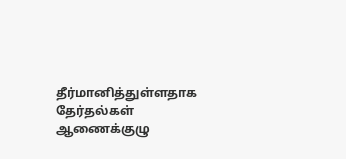தீர்மானித்துள்ளதாக தேர்தல்கள் ஆணைக்குழு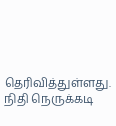தெரிவித்துள்ளது. நிதி நெருக்கடி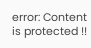error: Content is protected !!